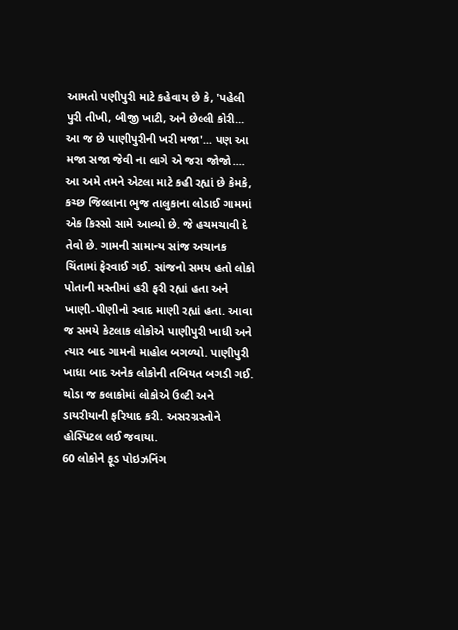આમતો પણીપુરી માટે કહેવાય છે કે, 'પહેલી પુરી તીખી, બીજી ખાટી, અને છેલ્લી કોરી... આ જ છે પાણીપુરીની ખરી મજા'... પણ આ મજા સજા જેવી ના લાગે એ જરા જોજો.... આ અમે તમને એટલા માટે કહી રહ્યાં છે કેમકે, કચ્છ જિલ્લાના ભુજ તાલુકાના લોડાઈ ગામમાં એક કિસ્સો સામે આવ્યો છે. જે હચમચાવી દે તેવો છે. ગામની સામાન્ય સાંજ અચાનક ચિંતામાં ફેરવાઈ ગઈ. સાંજનો સમય હતો લોકો પોતાની મસ્તીમાં હરી ફરી રહ્યાં હતા અને ખાણી-પીણીનો સ્વાદ માણી રહ્યાં હતા. આવા જ સમયે કેટલાક લોકોએ પાણીપુરી ખાધી અને ત્યાર બાદ ગામનો માહોલ બગળ્યો. પાણીપુરી ખાધા બાદ અનેક લોકોની તબિયત બગડી ગઈ. થોડા જ કલાકોમાં લોકોએ ઉલ્ટી અને ડાયરીયાની ફરિયાદ કરી. અસરગ્રસ્તોને હોસ્પિટલ લઈ જવાયા.
60 લોકોને ફૂડ પોઇઝનિંગ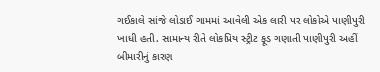ગઈકાલે સાંજે લોડાઈ ગામમાં આવેલી એક લારી પર લોકોએ પાણીપુરી ખાધી હતી. સામાન્ય રીતે લોકપ્રિય સ્ટ્રીટ ફૂડ ગણાતી પાણીપુરી અહીં બીમારીનું કારણ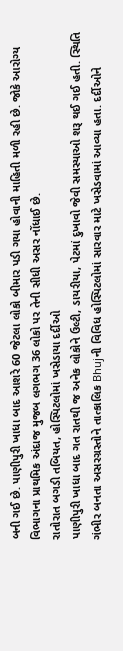બની ગઈ છે. પાણીપુરી ખાધા બાદ આશરે 60 જેટલા લોકો બીમાર પડી ગયા હોવાની માહિતી મળી રહી છે. જોકે આરોગ્ય વિભાગના પ્રાથમિક અંદાજ મુજબ લગભગ 36 લોકો પર તેની સીધી અસર નોંધાઈ છે.
રાતોરાત બગડી તબિયત, હોસ્પિટલોમાં ખસેડાયા દર્દીઓ
પાણીપુરી ખાધા બાદ ગત રાતથી જ અનેક લોકોને ઉલ્ટી, ડાયરીયા, પેટમાં દુખાવો જેવી સમસ્યાઓ શરૂ થઈ ગઈ હતી. સ્થિતિ ગંભીર બનતા અસરગ્રસ્તોને તાત્કાલિક Bhujની વિવિધ હોસ્પિટલોમાં સારવાર માટે ખસેડવામાં આવ્યા હતા. દર્દીઓને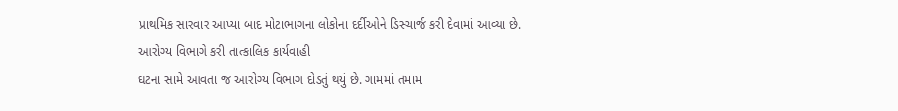પ્રાથમિક સારવાર આપ્યા બાદ મોટાભાગના લોકોના દર્દીઓને ડિસ્ચાર્જ કરી દેવામાં આવ્યા છે.
આરોગ્ય વિભાગે કરી તાત્કાલિક કાર્યવાહી
ઘટના સામે આવતા જ આરોગ્ય વિભાગ દોડતું થયું છે. ગામમાં તમામ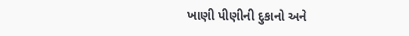ખાણી પીણીની દુકાનો અને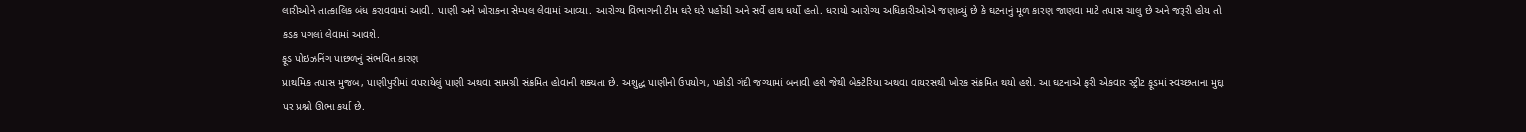લારીઓને તાત્કાલિક બંધ કરાવવામાં આવી. પાણી અને ખોરાકના સેમ્પલ લેવામાં આવ્યા. આરોગ્ય વિભાગની ટીમ ઘરે ઘરે પહોંચી અને સર્વે હાથ ધર્યો હતો. ધરાયો આરોગ્ય અધિકારીઓએ જણાવ્યું છે કે ઘટનાનું મૂળ કારણ જાણવા માટે તપાસ ચાલુ છે અને જરૂરી હોય તો કડક પગલાં લેવામાં આવશે.
ફૂડ પોઇઝનિંગ પાછળનું સંભવિત કારણ
પ્રાથમિક તપાસ મુજબ, પાણીપુરીમાં વપરાયેલું પાણી અથવા સામગ્રી સંક્રમિત હોવાની શક્યતા છે. અશુદ્ધ પાણીનો ઉપયોગ, પકોડી ગંદી જગ્યામાં બનાવી હશે જેથી બેક્ટેરિયા અથવા વાયરસથી ખોરક સંક્રમિત થયો હશે. આ ઘટનાએ ફરી એકવાર સ્ટ્રીટ ફૂડમાં સ્વચ્છતાના મુદ્દા પર પ્રશ્નો ઊભા કર્યા છે.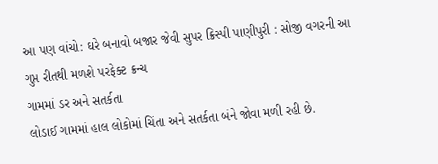આ પણ વાંચો: ઘરે બનાવો બજાર જેવી સુપર ક્રિસ્પી પાણીપુરી : સોજી વગરની આ ગુપ્ત રીતથી મળશે પરફેક્ટ ક્રન્ચ
ગામમાં ડર અને સતર્કતા
લોડાઈ ગામમાં હાલ લોકોમાં ચિંતા અને સતર્કતા બંને જોવા મળી રહી છે.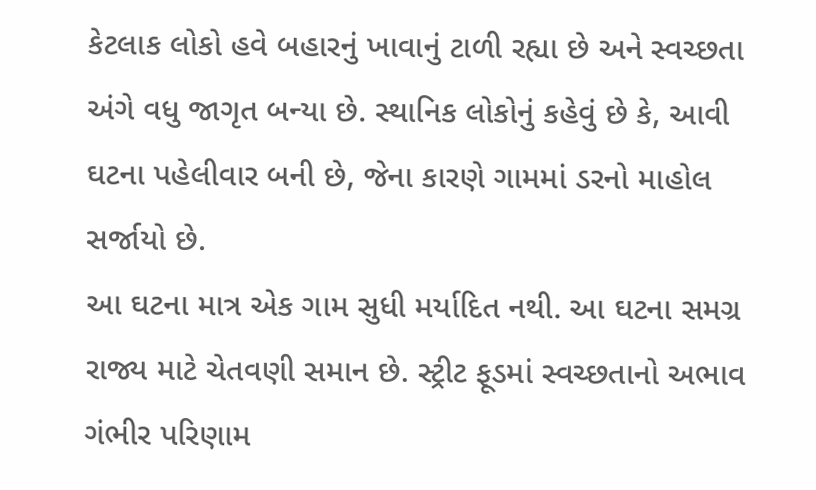કેટલાક લોકો હવે બહારનું ખાવાનું ટાળી રહ્યા છે અને સ્વચ્છતા અંગે વધુ જાગૃત બન્યા છે. સ્થાનિક લોકોનું કહેવું છે કે, આવી ઘટના પહેલીવાર બની છે, જેના કારણે ગામમાં ડરનો માહોલ સર્જાયો છે.
આ ઘટના માત્ર એક ગામ સુધી મર્યાદિત નથી. આ ઘટના સમગ્ર રાજ્ય માટે ચેતવણી સમાન છે. સ્ટ્રીટ ફૂડમાં સ્વચ્છતાનો અભાવ ગંભીર પરિણામ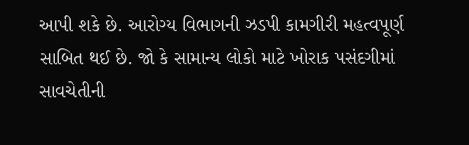આપી શકે છે. આરોગ્ય વિભાગની ઝડપી કામગીરી મહત્વપૂર્ણ સાબિત થઈ છે. જો કે સામાન્ય લોકો માટે ખોરાક પસંદગીમાં સાવચેતીની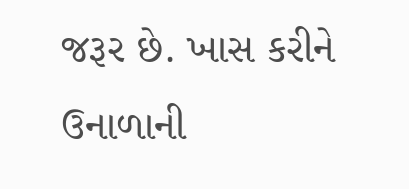જરૂર છે. ખાસ કરીને ઉનાળાની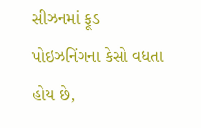સીઝનમાં ફૂડ પોઇઝનિંગના કેસો વધતા હોય છે,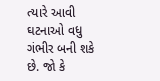ત્યારે આવી ઘટનાઓ વધુ ગંભીર બની શકે છે. જો કે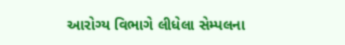આરોગ્ય વિભાગે લીધેલા સેમ્પલના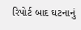રિપોર્ટ બાદ ઘટનાનું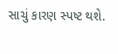સાચું કારણ સ્પષ્ટ થશે.